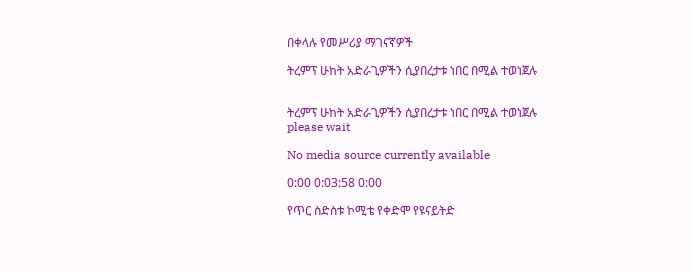በቀላሉ የመሥሪያ ማገናኛዎች

ትረምፕ ሁከት አድራጊዎችን ሲያበረታቱ ነበር በሚል ተወነጀሉ


ትረምፕ ሁከት አድራጊዎችን ሲያበረታቱ ነበር በሚል ተወነጀሉ
please wait

No media source currently available

0:00 0:03:58 0:00

የጥር ስድስቱ ኮሚቴ የቀድሞ የዩናይትድ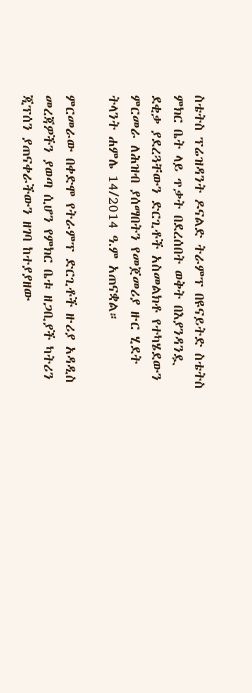ስቴትስ ፕሬዝዳንት ዶናልድ ትራምፕ በዩናይትድ ስቴትስ ምክር ቤት ላይ ጥቃት በደረሰበት ወቅት በእያንዳንዷ ደቂቃ ያደረጓቸውን ድርጊቶች አስመልክቶ የተካሄደውን ምርመራ ለሕዝብ ያሰማበትን የመጀመሪያ ዙር ሂደት ትላንት ሐምሌ 14/2014 ዓ.ም አጠናቋል።

ምርመራው በቀድሞ የትራምፕ ድርጊቶች ዙሪያ አዳዲስ መረጃዎችን ያወጣ ሲሆን የምክር ቤቱ ዘጋቢያች ካትሪን ጂፕሰን ያጠናቀራችውን ዘገባ ከተያያዘው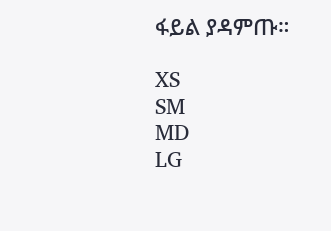ፋይል ያዳምጡ።

XS
SM
MD
LG